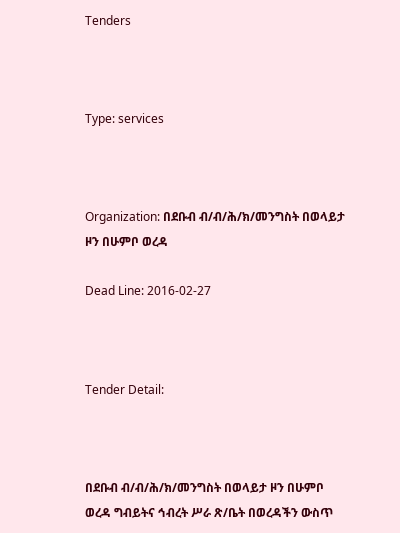Tenders



Type: services



Organization: በደቡብ ብ/ብ/ሕ/ክ/መንግስት በወላይታ ዞን በሁምቦ ወረዳ

Dead Line: 2016-02-27



Tender Detail:



በደቡብ ብ/ብ/ሕ/ክ/መንግስት በወላይታ ዞን በሁምቦ ወረዳ ግብይትና ኅብረት ሥራ ጽ/ቤት በወረዳችን ውስጥ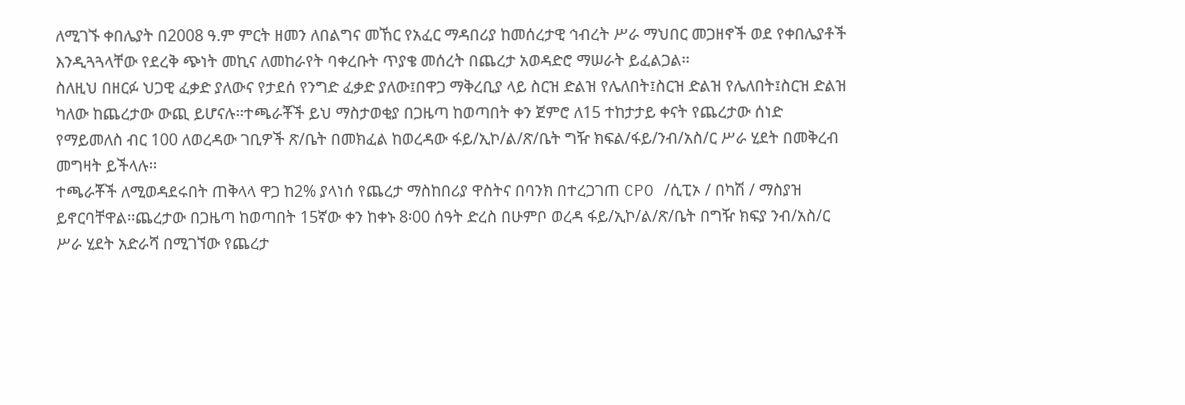ለሚገኙ ቀበሌያት በ2008 ዓ.ም ምርት ዘመን ለበልግና መኸር የአፈር ማዳበሪያ ከመሰረታዊ ኅብረት ሥራ ማህበር መጋዘኖች ወደ የቀበሌያቶች እንዲጓጓላቸው የደረቅ ጭነት መኪና ለመከራየት ባቀረቡት ጥያቄ መሰረት በጨረታ አወዳድሮ ማሠራት ይፈልጋል፡፡
ስለዚህ በዘርፉ ህጋዊ ፈቃድ ያለውና የታደሰ የንግድ ፈቃድ ያለው፤በዋጋ ማቅረቢያ ላይ ስርዝ ድልዝ የሌለበት፤ስርዝ ድልዝ የሌለበት፤ስርዝ ድልዝ ካለው ከጨረታው ውጪ ይሆናሉ፡፡ተጫራቾች ይህ ማስታወቂያ በጋዜጣ ከወጣበት ቀን ጀምሮ ለ15 ተከታታይ ቀናት የጨረታው ሰነድ የማይመለስ ብር 100 ለወረዳው ገቢዎች ጽ/ቤት በመክፈል ከወረዳው ፋይ/ኢኮ/ል/ጽ/ቤት ግዥ ክፍል/ፋይ/ንብ/አስ/ር ሥራ ሂደት በመቅረብ መግዛት ይችላሉ፡፡
ተጫራቾች ለሚወዳደሩበት ጠቅላላ ዋጋ ከ2% ያላነሰ የጨረታ ማስከበሪያ ዋስትና በባንክ በተረጋገጠ CPO /ሲፒኦ / በካሽ / ማስያዝ ይኖርባቸዋል፡፡ጨረታው በጋዜጣ ከወጣበት 15ኛው ቀን ከቀኑ 8፡00 ሰዓት ድረስ በሁምቦ ወረዳ ፋይ/ኢኮ/ል/ጽ/ቤት በግዥ ክፍያ ንብ/አስ/ር ሥራ ሂደት አድራሻ በሚገኘው የጨረታ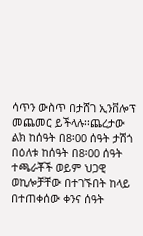ሳጥን ውስጥ በታሸገ ኢንቨሎፕ መጨመር ይችላሉ፡፡ጨረታው ልክ ከሰዓት በ8፡00 ሰዓት ታሽጎ በዕለቱ ከሰዓት በ8፡00 ሰዓት ተጫራቾች ወይም ህጋዊ ወኪሎቻቸው በተገኙበት ከላይ በተጠቀሰው ቀንና ሰዓት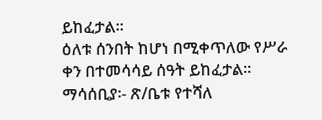ይከፈታል፡፡
ዕለቱ ሰንበት ከሆነ በሚቀጥለው የሥራ ቀን በተመሳሳይ ሰዓት ይከፈታል፡፡
ማሳሰቢያ፡- ጽ/ቤቱ የተሻለ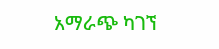አማራጭ ካገኘ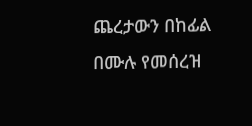ጨረታውን በከፊል በሙሉ የመሰረዝ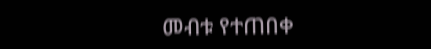መብቱ የተጠበቀ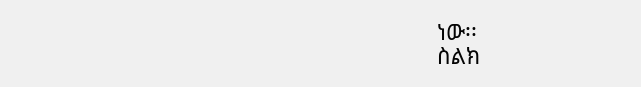ነው፡፡
ስልክ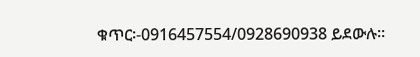ቁጥር፡-0916457554/0928690938 ይደውሉ፡፡